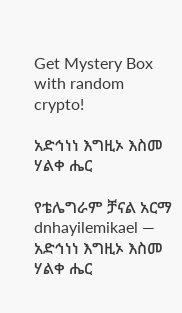Get Mystery Box with random crypto!

አድኅነነ እግዚኦ እስመ ሃልቀ ሔር

የቴሌግራም ቻናል አርማ dnhayilemikael — አድኅነነ እግዚኦ እስመ ሃልቀ ሔር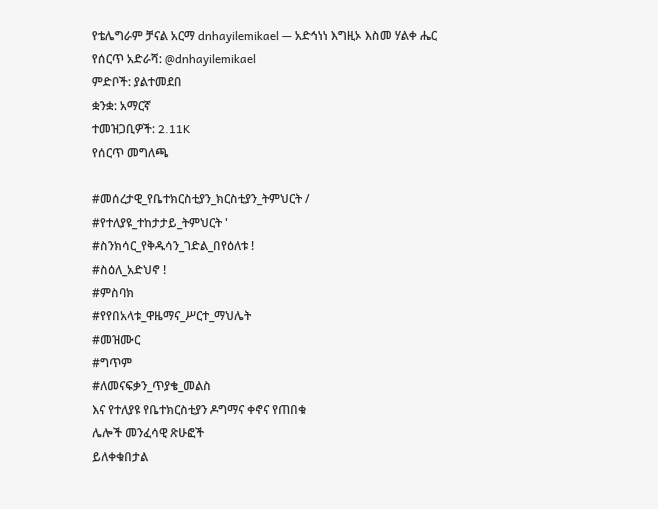የቴሌግራም ቻናል አርማ dnhayilemikael — አድኅነነ እግዚኦ እስመ ሃልቀ ሔር
የሰርጥ አድራሻ: @dnhayilemikael
ምድቦች: ያልተመደበ
ቋንቋ: አማርኛ
ተመዝጋቢዎች: 2.11K
የሰርጥ መግለጫ

#መሰረታዊ_የቤተክርስቲያን_ክርስቲያን_ትምህርት /
#የተለያዩ_ተከታታይ_ትምህርት '
#ስንክሳር_የቅዱሳን_ገድል_በየዕለቱ !
#ስዕለ_አድህኖ !
#ምስባክ
#የየበአላቱ_ዋዜማና_ሥርተ_ማህሌት
#መዝሙር
#ግጥም
#ለመናፍቃን_ጥያቄ_መልስ
እና የተለያዩ የቤተክርስቲያን ዶግማና ቀኖና የጠበቁ
ሌሎች መንፈሳዊ ጽሁፎች
ይለቀቁበታል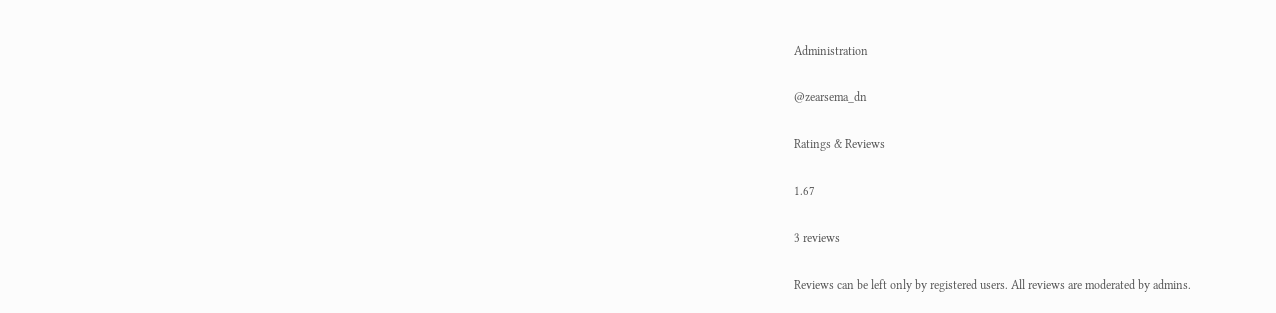Administration

@zearsema_dn

Ratings & Reviews

1.67

3 reviews

Reviews can be left only by registered users. All reviews are moderated by admins.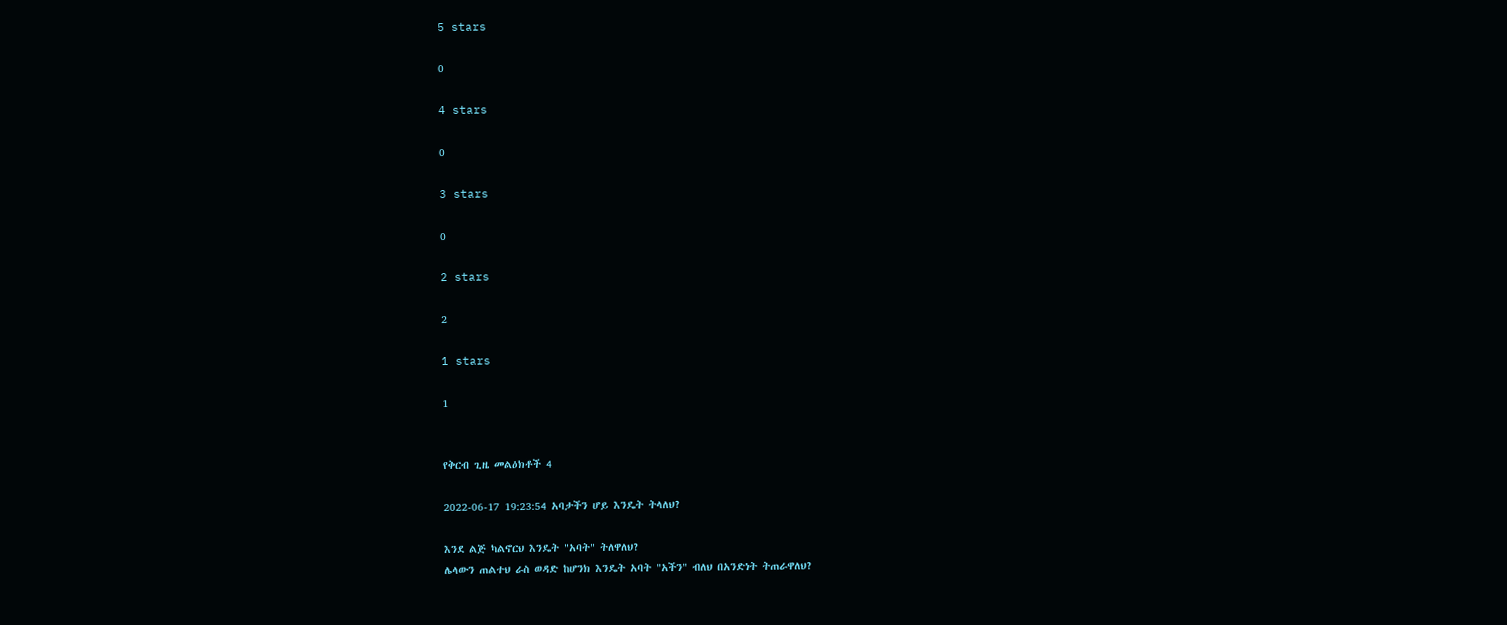5 stars

0

4 stars

0

3 stars

0

2 stars

2

1 stars

1


የቅርብ ጊዜ መልዕክቶች 4

2022-06-17 19:23:54 አባታችን ሆይ እንዴት ትላለህ?

እንደ ልጅ ካልኖርህ እንዴት "አባት" ትለዋለህ?
ሌላውን ጠልተህ ራስ ወዳድ ከሆንክ እንዴት አባት "አችን" ብለህ በአንድነት ትጠራዋለህ?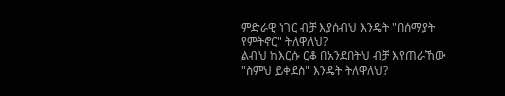ምድራዊ ነገር ብቻ እያሰብህ እንዴት "በሰማያት የምትኖር" ትለዋለህ?
ልብህ ከእርሱ ርቆ በአንደበትህ ብቻ እየጠራኸው "ስምህ ይቀደስ" እንዴት ትለዋለህ?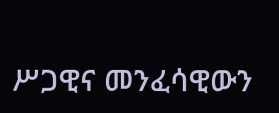ሥጋዊና መንፈሳዊውን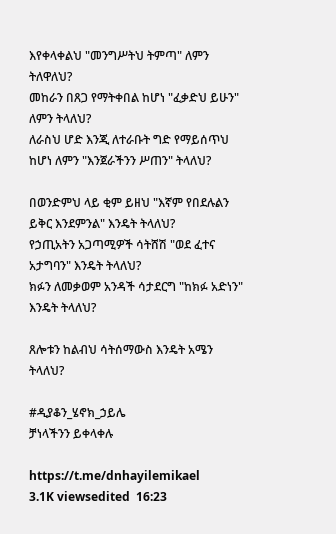እየቀላቀልህ "መንግሥትህ ትምጣ" ለምን ትለዋለህ?
መከራን በጸጋ የማትቀበል ከሆነ "ፈቃድህ ይሁን" ለምን ትላለህ?
ለራስህ ሆድ እንጂ ለተራቡት ግድ የማይሰጥህ ከሆነ ለምን "እንጀራችንን ሥጠን" ትላለህ?

በወንድምህ ላይ ቂም ይዘህ "እኛም የበደሉልን ይቅር እንደምንል" እንዴት ትላለህ?
የኃጢአትን አጋጣሚዎች ሳትሸሽ "ወደ ፈተና አታግባን" እንዴት ትላለህ?
ክፉን ለመቃወም አንዳች ሳታደርግ "ከክፉ አድነን" እንዴት ትላለህ?

ጸሎቱን ከልብህ ሳትሰማውስ እንዴት አሜን ትላለህ?

#ዲያቆን_ሄኖክ_ኃይሌ
ቻነላችንን ይቀላቀሉ

https://t.me/dnhayilemikael
3.1K viewsedited  16:23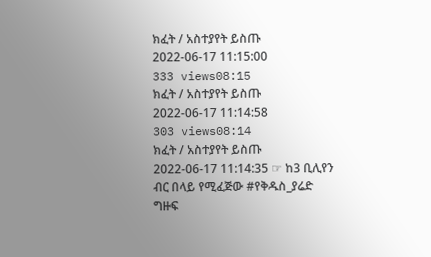ክፈት / አስተያየት ይስጡ
2022-06-17 11:15:00
333 views08:15
ክፈት / አስተያየት ይስጡ
2022-06-17 11:14:58
303 views08:14
ክፈት / አስተያየት ይስጡ
2022-06-17 11:14:35 ☞ ከ3 ቢሊየን ብር በላይ የሚፈጅው #የቅዱስ_ያሬድ ግዙፍ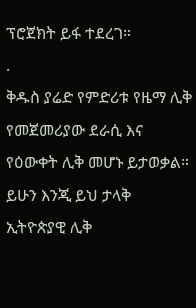ፕሮጀክት ይፋ ተደረገ።
.
ቅዱስ ያሬድ የምድሪቱ የዜማ ሊቅ የመጀመሪያው ደራሲ እና የዕውቀት ሊቅ መሆኑ ይታወቃል። ይሁን እንጂ ይህ ታላቅ ኢትዮጵያዊ ሊቅ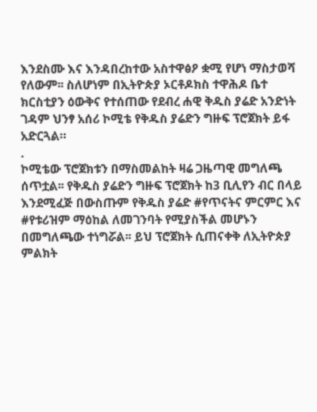እንደስሙ እና እንዳበረከተው አስተዋፅዖ ቋሚ የሆነ ማስታወሻ የለውም፡፡ ስለሆነም በኢትዮጵያ ኦርቶዶክስ ተዋሕዶ ቤተ ክርስቲያን ዕውቅና የተሰጠው የደብረ ሐዊ ቅዱስ ያሬድ አንድነት ገዳም ህንፃ አሰሪ ኮሚቴ የቅዱስ ያሬድን ግዙፍ ፕሮጀክት ይፋ አድርጓል።
.
ኮሚቴው ፕሮጀክቱን በማስመልከት ዛሬ ጋዜጣዊ መግለጫ ሰጥቷል፡፡ የቅዱስ ያሬድን ግዙፍ ፕሮጀክት ከ3 ቢሊየን ብር በላይ እንደሚፈጅ በውስጡም የቅዱስ ያሬድ #የጥናትና ምርምር እና #የቱሪዝም ማዕከል ለመገንባት የሚያስችል መሆኑን በመግለጫው ተነግሯል፡፡ ይህ ፕሮጀክት ሲጠናቀቅ ለኢትዮጵያ ምልክት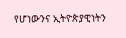የሆነውንና ኢትዮጵያዊነትን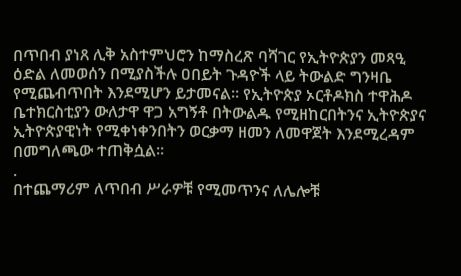በጥበብ ያነጸ ሊቅ አስተምህሮን ከማስረጽ ባሻገር የኢትዮጵያን መጻዒ ዕድል ለመወሰን በሚያስችሉ ዐበይት ጉዳዮች ላይ ትውልድ ግንዛቤ የሚጨብጥበት እንደሚሆን ይታመናል። የኢትዮጵያ ኦርቶዶክስ ተዋሕዶ ቤተክርስቲያን ውለታዋ ዋጋ አግኝቶ በትውልዱ የሚዘከርበትንና ኢትዮጵያና ኢትዮጵያዊነት የሚቀነቀንበትን ወርቃማ ዘመን ለመዋጀት እንደሚረዳም በመግለጫው ተጠቅሷል፡፡
.
በተጨማሪም ለጥበብ ሥራዎቹ የሚመጥንና ለሌሎቹ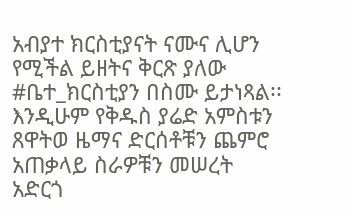አብያተ ክርስቲያናት ናሙና ሊሆን የሚችል ይዘትና ቅርጽ ያለው #ቤተ_ክርስቲያን በስሙ ይታነጻል፡፡ እንዲሁም የቅዱስ ያሬድ አምስቱን ጸዋትወ ዜማና ድርሰቶቹን ጨምሮ አጠቃላይ ስራዎቹን መሠረት አድርጎ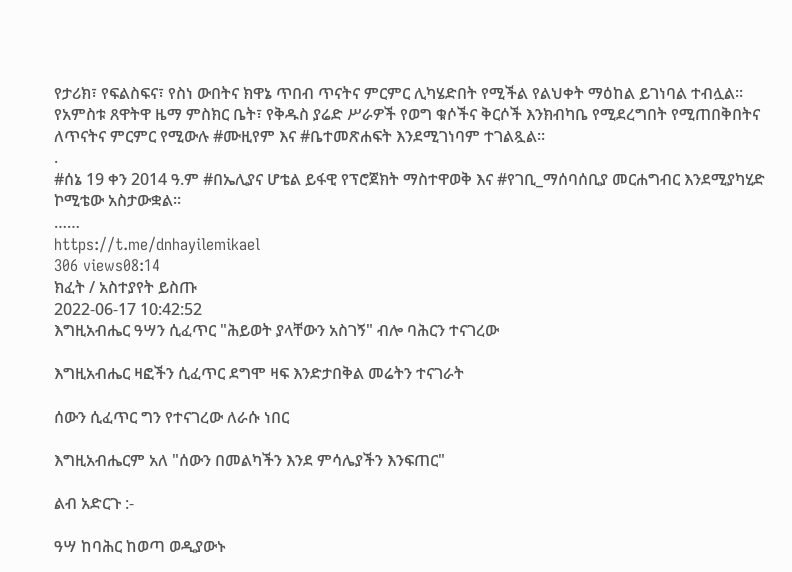የታሪክ፣ የፍልስፍና፣ የስነ ውበትና ክዋኔ ጥበብ ጥናትና ምርምር ሊካሄድበት የሚችል የልህቀት ማዕከል ይገነባል ተብሏል። የአምስቱ ጸዋትዋ ዜማ ምስክር ቤት፣ የቅዱስ ያሬድ ሥራዎች የወግ ቁሶችና ቅርሶች እንክብካቤ የሚደረግበት የሚጠበቅበትና ለጥናትና ምርምር የሚውሉ #ሙዚየም እና #ቤተመጽሐፍት እንደሚገነባም ተገልጿል፡፡
.
#ሰኔ 19 ቀን 2014 ዓ.ም #በኤሊያና ሆቴል ይፋዊ የፕሮጀክት ማስተዋወቅ እና #የገቢ_ማሰባሰቢያ መርሐግብር እንደሚያካሂድ ኮሚቴው አስታውቋል፡፡
……
https://t.me/dnhayilemikael
306 views08:14
ክፈት / አስተያየት ይስጡ
2022-06-17 10:42:52
እግዚአብሔር ዓሣን ሲፈጥር "ሕይወት ያላቸውን አስገኝ" ብሎ ባሕርን ተናገረው

እግዚአብሔር ዛፎችን ሲፈጥር ደግሞ ዛፍ እንድታበቅል መሬትን ተናገራት

ሰውን ሲፈጥር ግን የተናገረው ለራሱ ነበር

እግዚአብሔርም አለ "ሰውን በመልካችን እንደ ምሳሌያችን እንፍጠር"

ልብ አድርጉ :-

ዓሣ ከባሕር ከወጣ ወዲያውኑ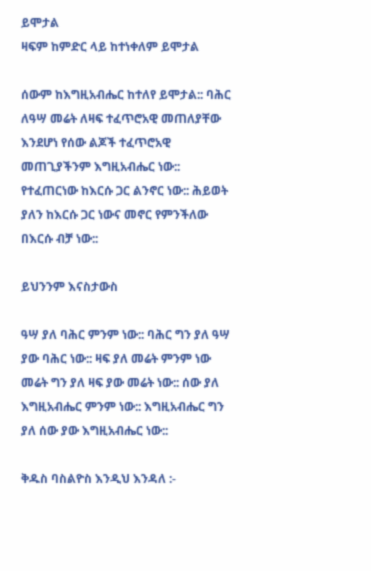ይሞታል
ዛፍም ከምድር ላይ ከተነቀለም ይሞታል

ሰውም ከእግዚአብሔር ከተለየ ይሞታል:: ባሕር ለዓሣ መሬት ለዛፍ ተፈጥሮአዊ መጠለያቸው እንደሆነ የሰው ልጆች ተፈጥሮአዊ መጠጊያችንም እግዚአብሔር ነው:: የተፈጠርነው ከእርሱ ጋር ልንኖር ነው:: ሕይወት ያለን ከእርሱ ጋር ነውና መኖር የምንችለው በእርሱ ብቻ ነው::

ይህንንም እናስታውስ

ዓሣ ያለ ባሕር ምንም ነው:: ባሕር ግን ያለ ዓሣ ያው ባሕር ነው:: ዛፍ ያለ መሬት ምንም ነው መሬት ግን ያለ ዛፍ ያው መሬት ነው:: ሰው ያለ እግዚአብሔር ምንም ነው:: እግዚአብሔር ግን ያለ ሰው ያው እግዚአብሔር ነው::

ቅዱስ ባስልዮስ እንዲህ እንዳለ :-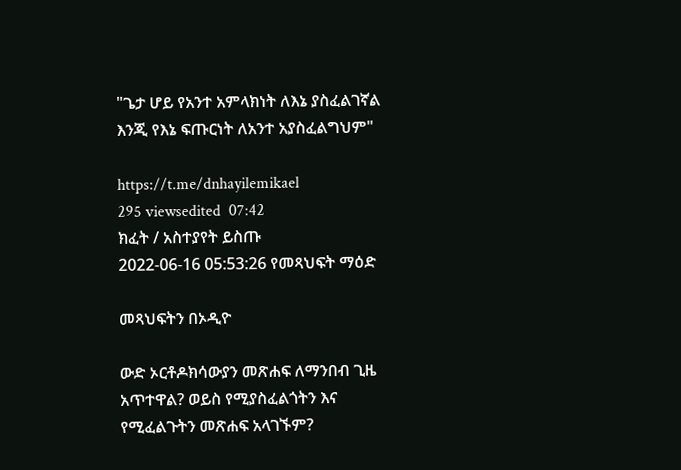"ጌታ ሆይ የአንተ አምላክነት ለእኔ ያስፈልገኛል እንጂ የእኔ ፍጡርነት ለአንተ አያስፈልግህም"

https://t.me/dnhayilemikael
295 viewsedited  07:42
ክፈት / አስተያየት ይስጡ
2022-06-16 05:53:26 የመጻህፍት ማዕድ

መጻህፍትን በኦዲዮ

ውድ ኦርቶዶክሳውያን መጽሐፍ ለማንበብ ጊዜ አጥተዋል? ወይስ የሚያስፈልጎትን እና የሚፈልጉትን መጽሐፍ አላገኙም?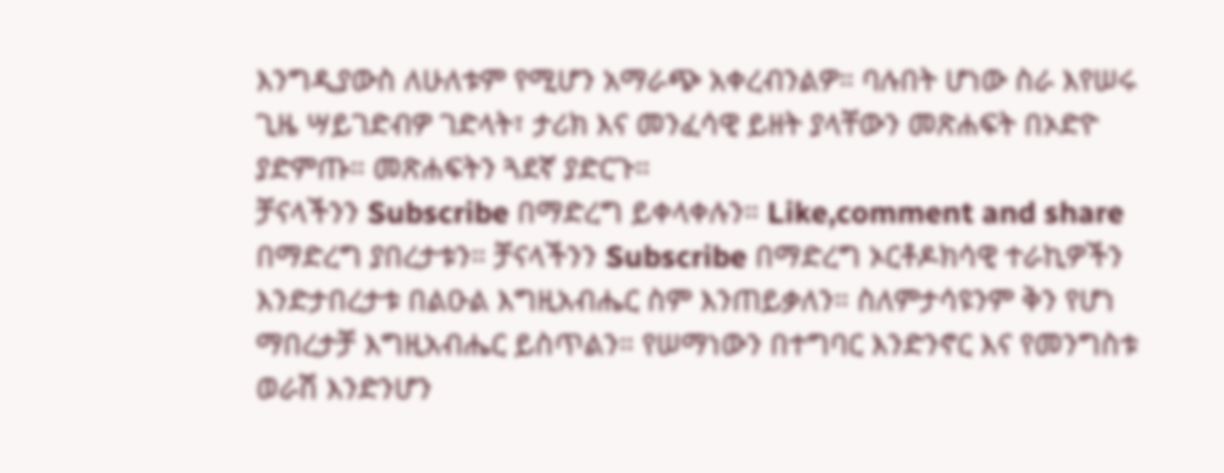እንግዲያውስ ለሁለቱም የሚሆን አማራጭ አቀረብንልዎ። ባሉበት ሆነው ስራ እየሠሩ ጊዜ ሣይገድብዎ ገድላት፣ ታሪክ እና መንፈሳዊ ይዘት ያላቸውን መጽሐፍት በኦድዮ ያድምጡ። መጽሐፍትን ጓደኛ ያድርጉ።
ቻናላችንን Subscribe በማድረግ ይቀላቀሉን። Like,comment and share በማድረግ ያበረታቱን። ቻናላችንን Subscribe በማድረግ ኦርቶዶክሳዊ ተራኪዎችን እንድታበረታቱ በልዑል እግዚአብሔር ስም እንጠይቃለን። ስለምታሳዩንም ቅን የሆነ ማበረታቻ እግዚአብሔር ይስጥልን። የሠማነውን በተግባር እንድንኖር እና የመንግስቱ ወራሽ እንድንሆን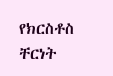የክርስቶስ ቸርነት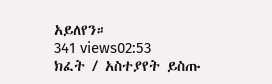አይለየን።
341 views02:53
ክፈት / አስተያየት ይስጡ